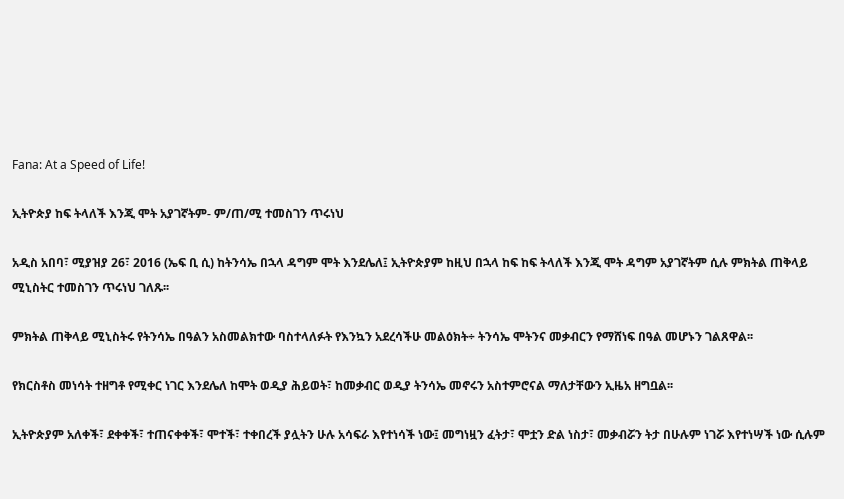Fana: At a Speed of Life!

ኢትዮጵያ ከፍ ትላለች እንጂ ሞት አያገኛትም- ም/ጠ/ሚ ተመስገን ጥሩነህ

አዲስ አበባ፣ ሚያዝያ 26፣ 2016 (ኤፍ ቢ ሲ) ከትንሳኤ በኋላ ዳግም ሞት እንደሌለ፤ ኢትዮጵያም ከዚህ በኋላ ከፍ ከፍ ትላለች እንጂ ሞት ዳግም አያገኛትም ሲሉ ምክትል ጠቅላይ ሚኒስትር ተመስገን ጥሩነህ ገለጹ፡፡

ምክትል ጠቅላይ ሚኒስትሩ የትንሳኤ በዓልን አስመልክተው ባስተላለፉት የእንኳን አደረሳችሁ መልዕክት÷ ትንሳኤ ሞትንና መቃብርን የማሸነፍ በዓል መሆኑን ገልጸዋል፡፡

የክርስቶስ መነሳት ተዘግቶ የሚቀር ነገር እንደሌለ ከሞት ወዲያ ሕይወት፣ ከመቃብር ወዲያ ትንሳኤ መኖሩን አስተምሮናል ማለታቸውን ኢዜአ ዘግቧል፡፡

ኢትዮጵያም አለቀች፣ ደቀቀች፣ ተጠናቀቀች፣ ሞተች፣ ተቀበረች ያሏትን ሁሉ አሳፍራ እየተነሳች ነው፤ መግነዟን ፈትታ፣ ሞቷን ድል ነስታ፣ መቃብሯን ትታ በሁሉም ነገሯ እየተነሣች ነው ሲሉም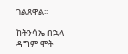ገልጸዋል፡፡

ከትንሳኤ በኋላ ዳግም ሞት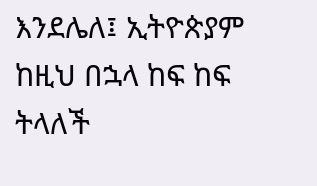እንደሌለ፤ ኢትዮጵያም ከዚህ በኋላ ከፍ ከፍ ትላለች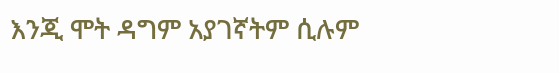እንጂ ሞት ዳግም አያገኛትም ሲሉም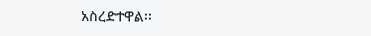አስረድተዋል፡፡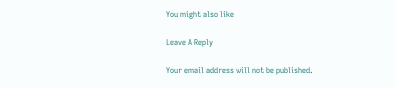You might also like

Leave A Reply

Your email address will not be published.